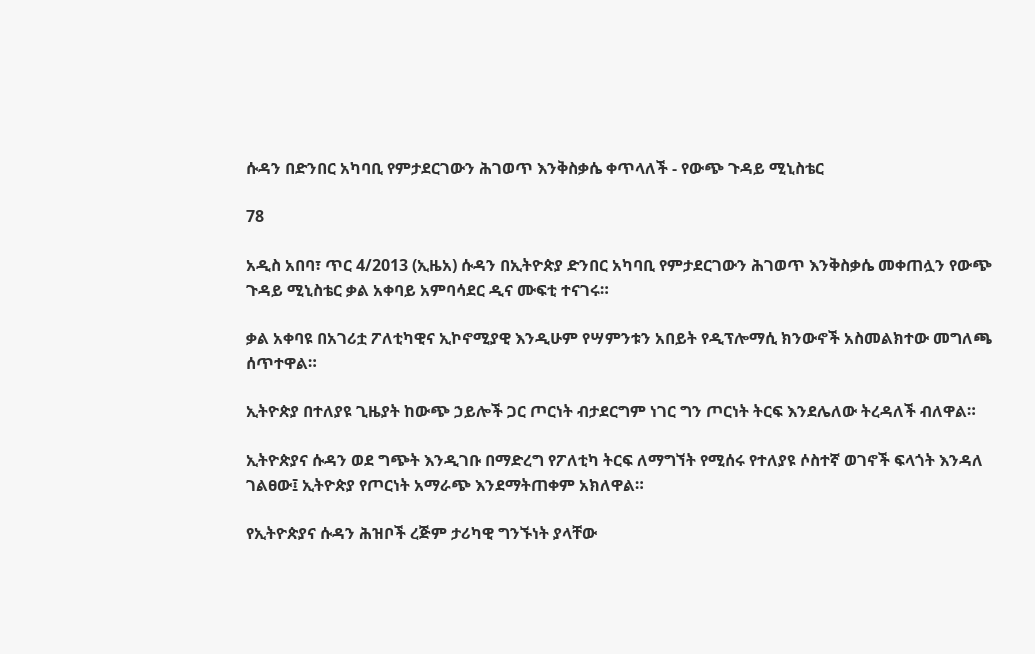ሱዳን በድንበር አካባቢ የምታደርገውን ሕገወጥ እንቅስቃሴ ቀጥላለች - የውጭ ጉዳይ ሚኒስቴር

78

አዲስ አበባ፣ ጥር 4/2013 (ኢዜአ) ሱዳን በኢትዮጵያ ድንበር አካባቢ የምታደርገውን ሕገወጥ እንቅስቃሴ መቀጠሏን የውጭ ጉዳይ ሚኒስቴር ቃል አቀባይ አምባሳደር ዲና ሙፍቲ ተናገሩ።

ቃል አቀባዩ በአገሪቷ ፖለቲካዊና ኢኮኖሚያዊ እንዲሁም የሣምንቱን አበይት የዲፕሎማሲ ክንውኖች አስመልክተው መግለጫ ሰጥተዋል።

ኢትዮጵያ በተለያዩ ጊዜያት ከውጭ ኃይሎች ጋር ጦርነት ብታደርግም ነገር ግን ጦርነት ትርፍ እንደሌለው ትረዳለች ብለዋል።

ኢትዮጵያና ሱዳን ወደ ግጭት እንዲገቡ በማድረግ የፖለቲካ ትርፍ ለማግኘት የሚሰሩ የተለያዩ ሶስተኛ ወገኖች ፍላጎት እንዳለ ገልፀው፤ ኢትዮጵያ የጦርነት አማራጭ እንደማትጠቀም አክለዋል።

የኢትዮጵያና ሱዳን ሕዝቦች ረጅም ታሪካዊ ግንኙነት ያላቸው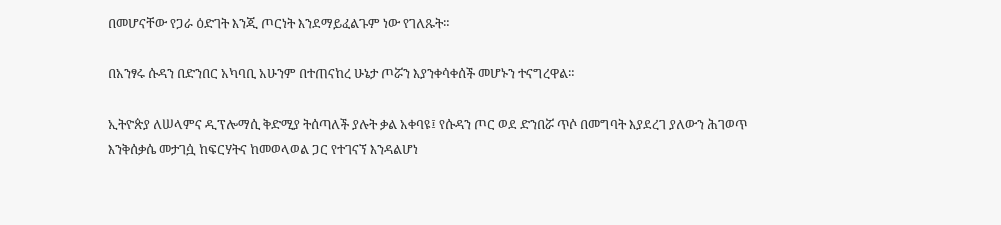በመሆናቸው የጋራ ዕድገት እንጂ ጦርነት እንደማይፈልጉም ነው የገለጹት።

በአንፃሩ ሱዳን በድንበር አካባቢ አሁንም በተጠናከረ ሁኔታ ጦሯን እያንቀሳቀሰች መሆኑን ተናግረዋል።

ኢትዮጵያ ለሠላምና ዲፕሎማሲ ቅድሚያ ትሰጣለች ያሉት ቃል አቀባዩ፤ የሱዳን ጦር ወደ ድንበሯ ጥሶ በመግባት እያደረገ ያለውን ሕገወጥ እንቅሰቃሴ መታገሷ ከፍርሃትና ከመወላወል ጋር የተገናኘ እንዳልሆነ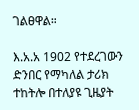ገልፀዋል።

እ.አ.አ 1902 የተደረገውን ድንበር የማካለል ታሪክ ተከትሎ በተለያዩ ጊዜያት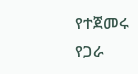የተጀመሩ የጋራ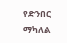የድንበር ማካለል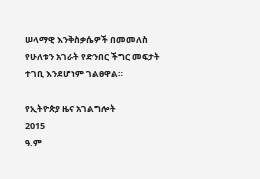ሠላማዊ እንቅስቃሴዎች በመመለስ የሁለቱን አገራት የድንበር ችግር መፍታት ተገቢ እንደሆነም ገልፀዋል።

የኢትዮጵያ ዜና አገልግሎት
2015
ዓ.ም